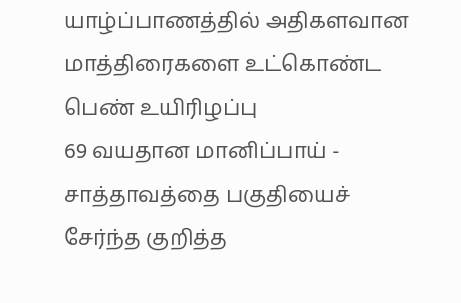யாழ்ப்பாணத்தில் அதிகளவான மாத்திரைகளை உட்கொண்ட பெண் உயிரிழப்பு
69 வயதான மானிப்பாய் - சாத்தாவத்தை பகுதியைச் சேர்ந்த குறித்த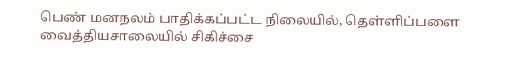பெண் மனநலம் பாதிக்கப்பட்ட நிலையில், தெள்ளிப்பளை வைத்தியசாலையில் சிகிச்சை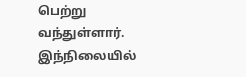பெற்று வந்துள்ளார். இந்நிலையில்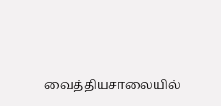வைத்தியசாலையில்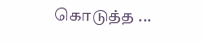கொடுத்த ...